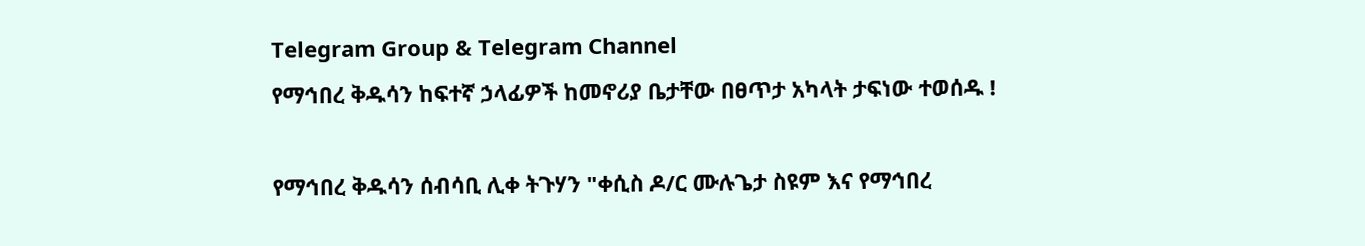Telegram Group & Telegram Channel
የማኅበረ ቅዱሳን ከፍተኛ ኃላፊዎች ከመኖሪያ ቤታቸው በፀጥታ አካላት ታፍነው ተወሰዱ !

የማኅበረ ቅዱሳን ሰብሳቢ ሊቀ ትጉሃን "ቀሲስ ዶ/ር ሙሉጌታ ስዩም እና የማኅበረ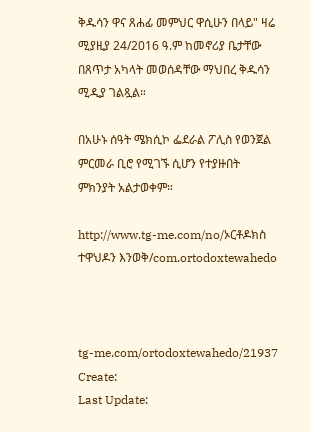ቅዱሳን ዋና ጸሐፊ መምህር ዋሲሁን በላይ" ዛሬ ሚያዚያ 24/2016 ዓ.ም ከመኖሪያ ቤታቸው በጸጥታ አካላት መወሰዳቸው ማህበረ ቅዱሳን ሚዲያ ገልጿል።

በአሁኑ ሰዓት ሜክሲኮ ፌደራል ፖሊስ የወንጀል ምርመራ ቢሮ የሚገኙ ሲሆን የተያዙበት ምክንያት አልታወቀም።

http://www.tg-me.com/no/ኦርቶዶክስ ተዋህዶን እንወቅ/com.ortodoxtewahedo



tg-me.com/ortodoxtewahedo/21937
Create:
Last Update: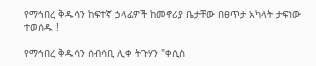የማኅበረ ቅዱሳን ከፍተኛ ኃላፊዎች ከመኖሪያ ቤታቸው በፀጥታ አካላት ታፍነው ተወሰዱ !

የማኅበረ ቅዱሳን ሰብሳቢ ሊቀ ትጉሃን "ቀሲስ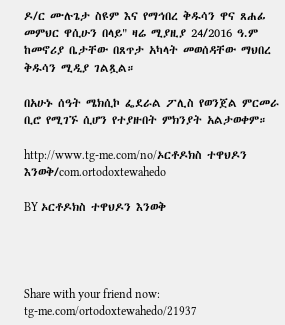ዶ/ር ሙሉጌታ ስዩም እና የማኅበረ ቅዱሳን ዋና ጸሐፊ መምህር ዋሲሁን በላይ" ዛሬ ሚያዚያ 24/2016 ዓ.ም ከመኖሪያ ቤታቸው በጸጥታ አካላት መወሰዳቸው ማህበረ ቅዱሳን ሚዲያ ገልጿል።

በአሁኑ ሰዓት ሜክሲኮ ፌደራል ፖሊስ የወንጀል ምርመራ ቢሮ የሚገኙ ሲሆን የተያዙበት ምክንያት አልታወቀም።

http://www.tg-me.com/no/ኦርቶዶክስ ተዋህዶን እንወቅ/com.ortodoxtewahedo

BY ኦርቶዶክስ ተዋህዶን እንወቅ




Share with your friend now:
tg-me.com/ortodoxtewahedo/21937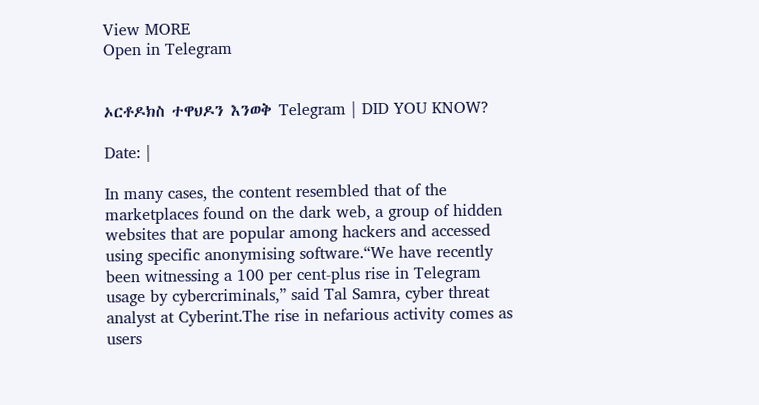View MORE
Open in Telegram


ኦርቶዶክስ ተዋህዶን እንወቅ Telegram | DID YOU KNOW?

Date: |

In many cases, the content resembled that of the marketplaces found on the dark web, a group of hidden websites that are popular among hackers and accessed using specific anonymising software.“We have recently been witnessing a 100 per cent-plus rise in Telegram usage by cybercriminals,” said Tal Samra, cyber threat analyst at Cyberint.The rise in nefarious activity comes as users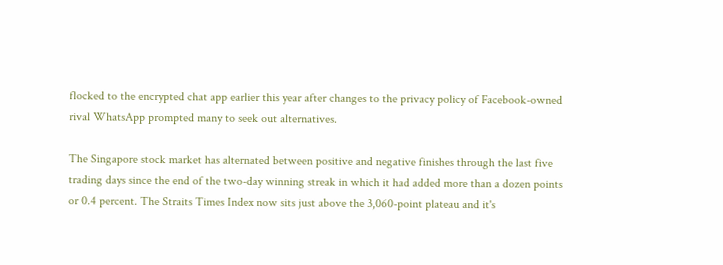flocked to the encrypted chat app earlier this year after changes to the privacy policy of Facebook-owned rival WhatsApp prompted many to seek out alternatives.

The Singapore stock market has alternated between positive and negative finishes through the last five trading days since the end of the two-day winning streak in which it had added more than a dozen points or 0.4 percent. The Straits Times Index now sits just above the 3,060-point plateau and it's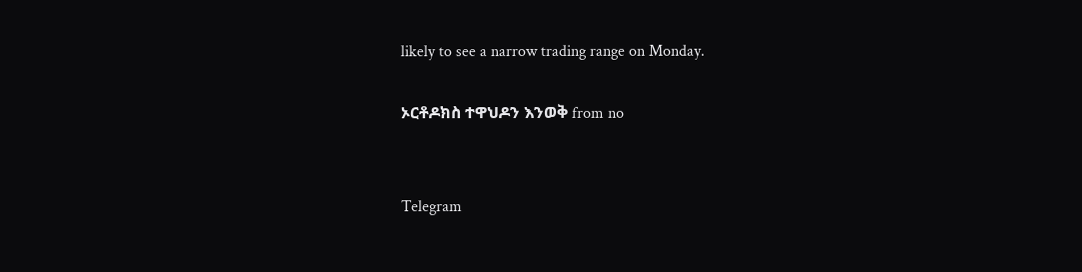likely to see a narrow trading range on Monday.

ኦርቶዶክስ ተዋህዶን እንወቅ from no


Telegram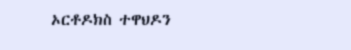ኦርቶዶክስ ተዋህዶን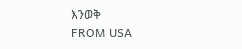እንወቅ
FROM USA